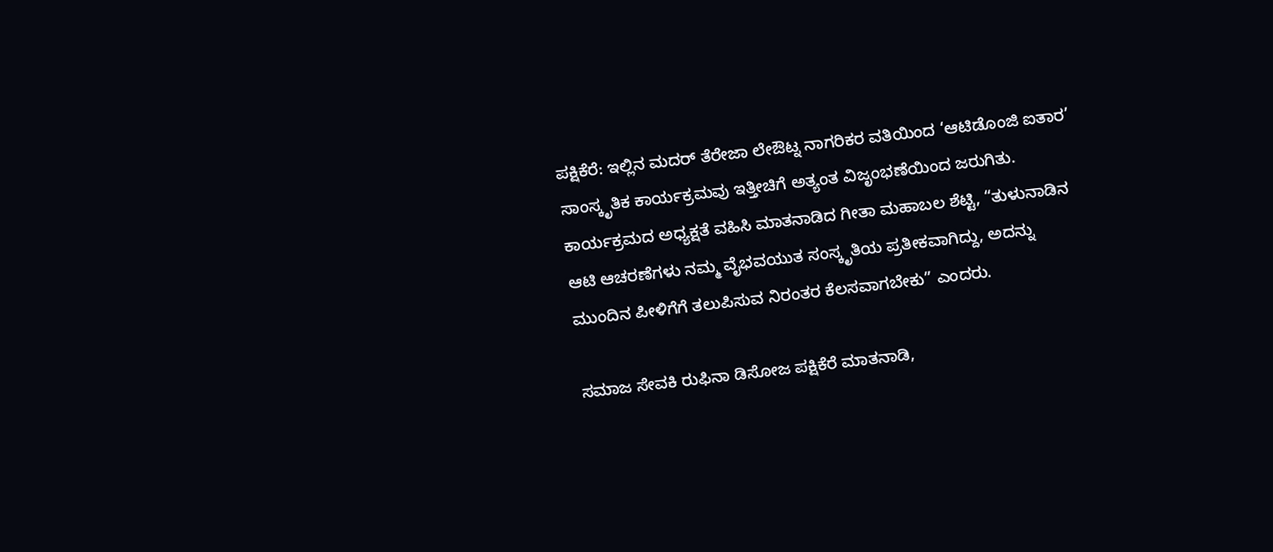ಪಕ್ಷಿಕೆರೆ: ಇಲ್ಲಿನ ಮದರ್ ತೆರೇಜಾ ಲೇಔಟ್ನ ನಾಗರಿಕರ ವತಿಯಿಂದ ‘ಆಟಿಡೊಂಜಿ ಐತಾರ’ ಸಾಂಸ್ಕೃತಿಕ ಕಾರ್ಯಕ್ರಮವು ಇತ್ತೀಚಿಗೆ ಅತ್ಯಂತ ವಿಜೃಂಭಣೆಯಿಂದ ಜರುಗಿತು.
ಕಾರ್ಯಕ್ರಮದ ಅಧ್ಯಕ್ಷತೆ ವಹಿಸಿ ಮಾತನಾಡಿದ ಗೀತಾ ಮಹಾಬಲ ಶೆಟ್ಟಿ, “ತುಳುನಾಡಿನ ಆಟಿ ಆಚರಣೆಗಳು ನಮ್ಮ ವೈಭವಯುತ ಸಂಸ್ಕೃತಿಯ ಪ್ರತೀಕವಾಗಿದ್ದು, ಅದನ್ನು ಮುಂದಿನ ಪೀಳಿಗೆಗೆ ತಲುಪಿಸುವ ನಿರಂತರ ಕೆಲಸವಾಗಬೇಕು” ಎಂದರು.

ಸಮಾಜ ಸೇವಕಿ ರುಫಿನಾ ಡಿಸೋಜ ಪಕ್ಷಿಕೆರೆ ಮಾತನಾಡಿ,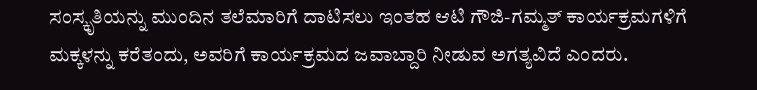ಸಂಸ್ಕೃತಿಯನ್ನು ಮುಂದಿನ ತಲೆಮಾರಿಗೆ ದಾಟಿಸಲು ಇಂತಹ ಆಟಿ ಗೌಜಿ-ಗಮ್ಮತ್ ಕಾರ್ಯಕ್ರಮಗಳಿಗೆ ಮಕ್ಕಳನ್ನು ಕರೆತಂದು, ಅವರಿಗೆ ಕಾರ್ಯಕ್ರಮದ ಜವಾಬ್ದಾರಿ ನೀಡುವ ಅಗತ್ಯವಿದೆ ಎಂದರು.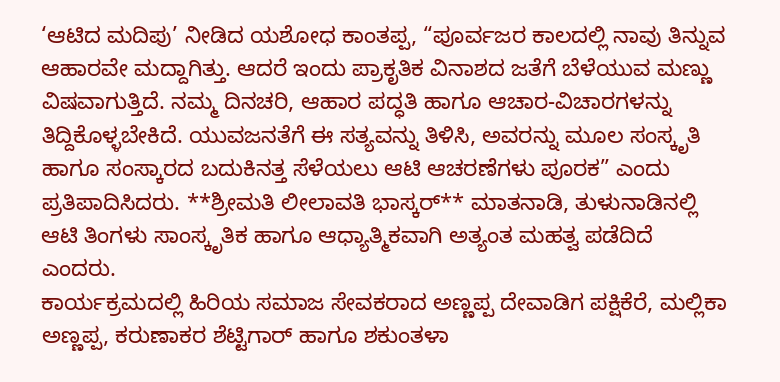‘ಆಟಿದ ಮದಿಪು’ ನೀಡಿದ ಯಶೋಧ ಕಾಂತಪ್ಪ, “ಪೂರ್ವಜರ ಕಾಲದಲ್ಲಿ ನಾವು ತಿನ್ನುವ ಆಹಾರವೇ ಮದ್ದಾಗಿತ್ತು. ಆದರೆ ಇಂದು ಪ್ರಾಕೃತಿಕ ವಿನಾಶದ ಜತೆಗೆ ಬೆಳೆಯುವ ಮಣ್ಣು ವಿಷವಾಗುತ್ತಿದೆ. ನಮ್ಮ ದಿನಚರಿ, ಆಹಾರ ಪದ್ಧತಿ ಹಾಗೂ ಆಚಾರ-ವಿಚಾರಗಳನ್ನು ತಿದ್ದಿಕೊಳ್ಳಬೇಕಿದೆ. ಯುವಜನತೆಗೆ ಈ ಸತ್ಯವನ್ನು ತಿಳಿಸಿ, ಅವರನ್ನು ಮೂಲ ಸಂಸ್ಕೃತಿ ಹಾಗೂ ಸಂಸ್ಕಾರದ ಬದುಕಿನತ್ತ ಸೆಳೆಯಲು ಆಟಿ ಆಚರಣೆಗಳು ಪೂರಕ” ಎಂದು ಪ್ರತಿಪಾದಿಸಿದರು. **ಶ್ರೀಮತಿ ಲೀಲಾವತಿ ಭಾಸ್ಕರ್** ಮಾತನಾಡಿ, ತುಳುನಾಡಿನಲ್ಲಿ ಆಟಿ ತಿಂಗಳು ಸಾಂಸ್ಕೃತಿಕ ಹಾಗೂ ಆಧ್ಯಾತ್ಮಿಕವಾಗಿ ಅತ್ಯಂತ ಮಹತ್ವ ಪಡೆದಿದೆ ಎಂದರು.
ಕಾರ್ಯಕ್ರಮದಲ್ಲಿ ಹಿರಿಯ ಸಮಾಜ ಸೇವಕರಾದ ಅಣ್ಣಪ್ಪ ದೇವಾಡಿಗ ಪಕ್ಷಿಕೆರೆ, ಮಲ್ಲಿಕಾ ಅಣ್ಣಪ್ಪ, ಕರುಣಾಕರ ಶೆಟ್ಟಿಗಾರ್ ಹಾಗೂ ಶಕುಂತಳಾ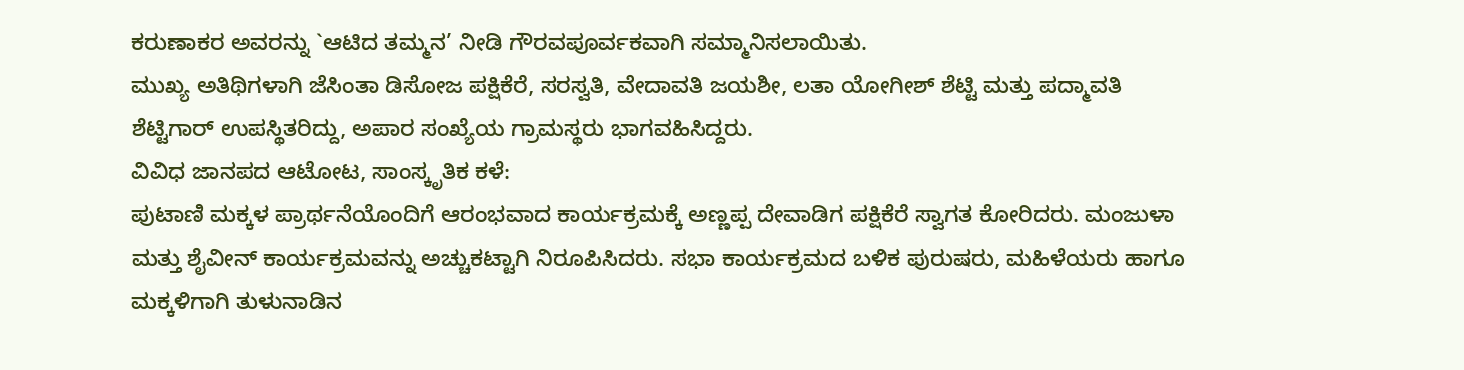ಕರುಣಾಕರ ಅವರನ್ನು `ಆಟಿದ ತಮ್ಮನ’ ನೀಡಿ ಗೌರವಪೂರ್ವಕವಾಗಿ ಸಮ್ಮಾನಿಸಲಾಯಿತು.
ಮುಖ್ಯ ಅತಿಥಿಗಳಾಗಿ ಜೆಸಿಂತಾ ಡಿಸೋಜ ಪಕ್ಷಿಕೆರೆ, ಸರಸ್ವತಿ, ವೇದಾವತಿ ಜಯಶೀ, ಲತಾ ಯೋಗೀಶ್ ಶೆಟ್ಟಿ ಮತ್ತು ಪದ್ಮಾವತಿ ಶೆಟ್ಟಿಗಾರ್ ಉಪಸ್ಥಿತರಿದ್ದು, ಅಪಾರ ಸಂಖ್ಯೆಯ ಗ್ರಾಮಸ್ಥರು ಭಾಗವಹಿಸಿದ್ದರು.
ವಿವಿಧ ಜಾನಪದ ಆಟೋಟ, ಸಾಂಸ್ಕೃತಿಕ ಕಳೆ:
ಪುಟಾಣಿ ಮಕ್ಕಳ ಪ್ರಾರ್ಥನೆಯೊಂದಿಗೆ ಆರಂಭವಾದ ಕಾರ್ಯಕ್ರಮಕ್ಕೆ ಅಣ್ಣಪ್ಪ ದೇವಾಡಿಗ ಪಕ್ಷಿಕೆರೆ ಸ್ವಾಗತ ಕೋರಿದರು. ಮಂಜುಳಾ ಮತ್ತು ಶೈವೀನ್ ಕಾರ್ಯಕ್ರಮವನ್ನು ಅಚ್ಚುಕಟ್ಟಾಗಿ ನಿರೂಪಿಸಿದರು. ಸಭಾ ಕಾರ್ಯಕ್ರಮದ ಬಳಿಕ ಪುರುಷರು, ಮಹಿಳೆಯರು ಹಾಗೂ ಮಕ್ಕಳಿಗಾಗಿ ತುಳುನಾಡಿನ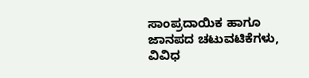ಸಾಂಪ್ರದಾಯಿಕ ಹಾಗೂ ಜಾನಪದ ಚಟುವಟಿಕೆಗಳು, ವಿವಿಧ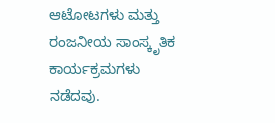ಆಟೋಟಗಳು ಮತ್ತು ರಂಜನೀಯ ಸಾಂಸ್ಕೃತಿಕ ಕಾರ್ಯಕ್ರಮಗಳು ನಡೆದವು.